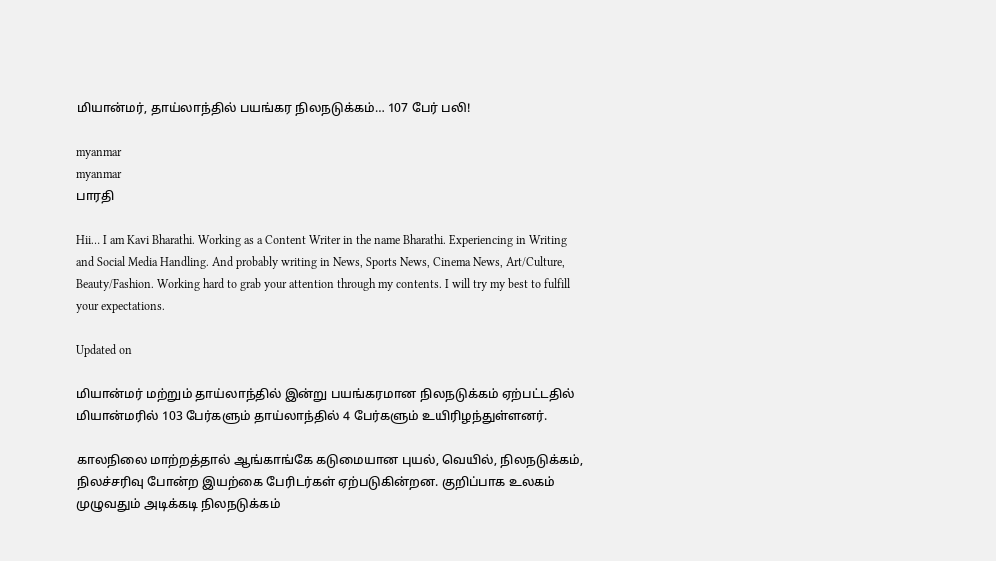மியான்மர், தாய்லாந்தில் பயங்கர நிலநடுக்கம்… 107 பேர் பலி!

myanmar
myanmar
பாரதி

Hii… I am Kavi Bharathi. Working as a Content Writer in the name Bharathi. Experiencing in Writing and Social Media Handling. And probably writing in News, Sports News, Cinema News, Art/Culture, Beauty/Fashion. Working hard to grab your attention through my contents. I will try my best to fulfill your expectations.

Updated on

மியான்மர் மற்றும் தாய்லாந்தில் இன்று பயங்கரமான நிலநடுக்கம் ஏற்பட்டதில் மியான்மரில் 103 பேர்களும் தாய்லாந்தில் 4 பேர்களும் உயிரிழந்துள்ளனர்.

காலநிலை மாற்றத்தால் ஆங்காங்கே கடுமையான புயல், வெயில், நிலநடுக்கம், நிலச்சரிவு போன்ற இயற்கை பேரிடர்கள் ஏற்படுகின்றன. குறிப்பாக உலகம் முழுவதும் அடிக்கடி நிலநடுக்கம்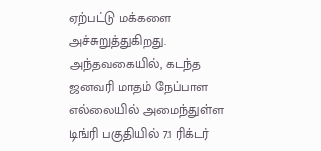ஏற்பட்டு மக்களை அச்சுறுத்துகிறது. அந்தவகையில், கடந்த ஜனவரி மாதம் நேப்பாள எல்லையில் அமைந்துள்ள டிங்ரி பகுதியில் 7.1 ரிக்டர்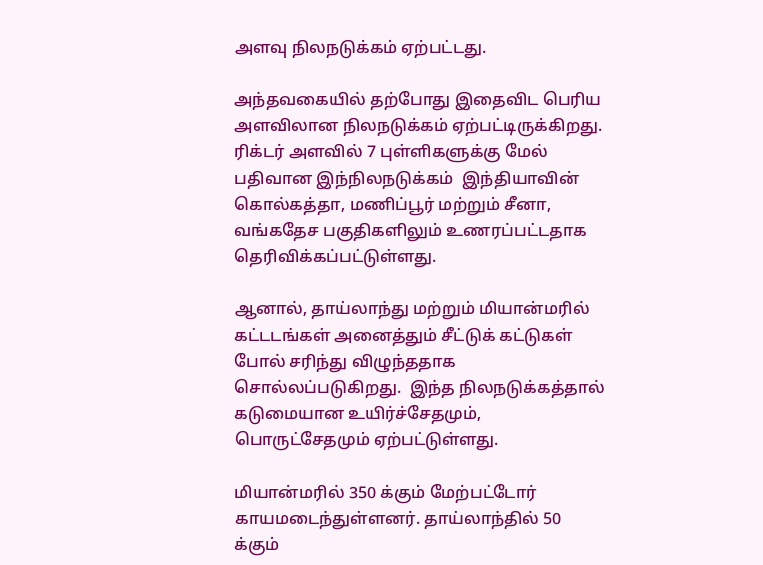அளவு நிலநடுக்கம் ஏற்பட்டது.

அந்தவகையில் தற்போது இதைவிட பெரிய அளவிலான நிலநடுக்கம் ஏற்பட்டிருக்கிறது. ரிக்டர் அளவில் 7 புள்ளிகளுக்கு மேல் பதிவான இந்நிலநடுக்கம்  இந்தியாவின் கொல்கத்தா, மணிப்பூர் மற்றும் சீனா, வங்கதேச பகுதிகளிலும் உணரப்பட்டதாக தெரிவிக்கப்பட்டுள்ளது.

ஆனால், தாய்லாந்து மற்றும் மியான்மரில் கட்டடங்கள் அனைத்தும் சீட்டுக் கட்டுகள் போல் சரிந்து விழுந்ததாக சொல்லப்படுகிறது.  இந்த நிலநடுக்கத்தால் கடுமையான உயிர்ச்சேதமும், பொருட்சேதமும் ஏற்பட்டுள்ளது.

மியான்மரில் 350 க்கும் மேற்பட்டோர் காயமடைந்துள்ளனர். தாய்லாந்தில் 50 க்கும்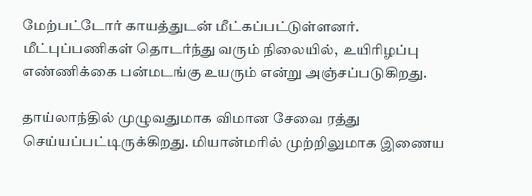மேற்பட்டோர் காயத்துடன் மீட்கப்பட்டுள்ளனர். மீட்புப்பணிகள் தொடர்ந்து வரும் நிலையில்,  உயிரிழப்பு எண்ணிக்கை பன்மடங்கு உயரும் என்று அஞ்சப்படுகிறது.

தாய்லாந்தில் முழுவதுமாக விமான சேவை ரத்து செய்யப்பட்டிருக்கிறது. மியான்மரில் முற்றிலுமாக இணைய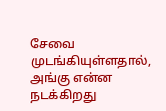சேவை முடங்கியுள்ளதால், அங்கு என்ன நடக்கிறது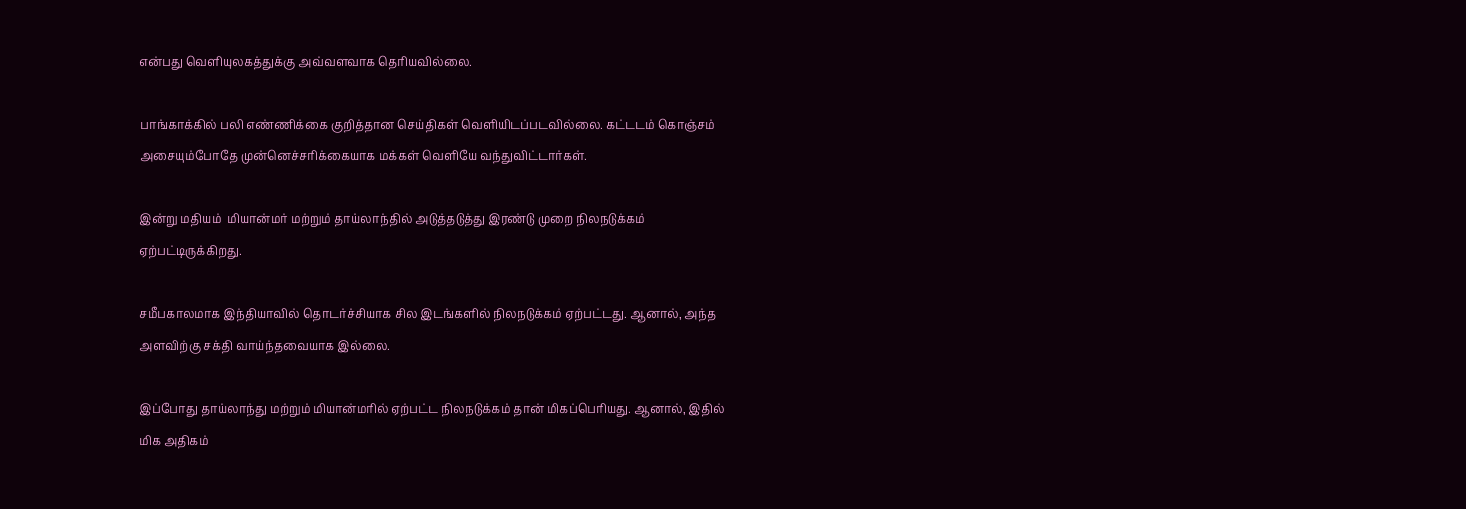என்பது வெளியுலகத்துக்கு அவ்வளவாக தெரியவில்லை.

பாங்காக்கில் பலி எண்ணிக்கை குறித்தான செய்திகள் வெளியிடப்படவில்லை. கட்டடம் கொஞ்சம் அசையும்போதே முன்னெச்சரிக்கையாக மக்கள் வெளியே வந்துவிட்டார்கள்.

இன்று மதியம்  மியான்மர் மற்றும் தாய்லாந்தில் அடுத்தடுத்து இரண்டு முறை நிலநடுக்கம் ஏற்பட்டிருக்கிறது.

சமீபகாலமாக இந்தியாவில் தொடர்ச்சியாக சில இடங்களில் நிலநடுக்கம் ஏற்பட்டது. ஆனால், அந்த அளவிற்கு சக்தி வாய்ந்தவையாக இல்லை.

இப்போது தாய்லாந்து மற்றும் மியான்மரில் ஏற்பட்ட நிலநடுக்கம் தான் மிகப்பெரியது. ஆனால், இதில் மிக அதிகம்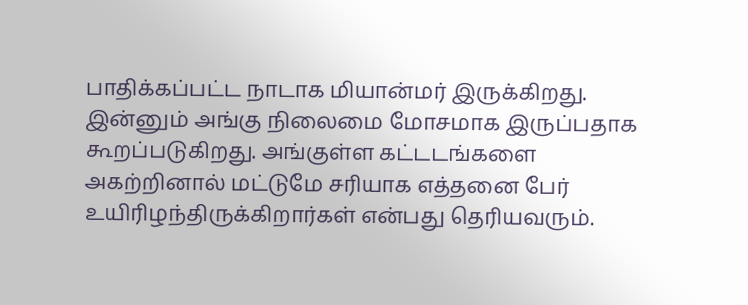பாதிக்கப்பட்ட நாடாக மியான்மர் இருக்கிறது. இன்னும் அங்கு நிலைமை மோசமாக இருப்பதாக கூறப்படுகிறது. அங்குள்ள கட்டடங்களை அகற்றினால் மட்டுமே சரியாக எத்தனை பேர் உயிரிழந்திருக்கிறார்கள் என்பது தெரியவரும்.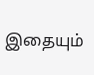இதையும்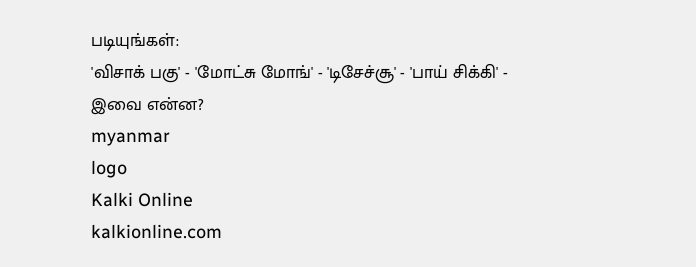படியுங்கள்:
'விசாக் பகு' - 'மோட்சு மோங்' - 'டிசேச்சூ' - 'பாய் சிக்கி' - இவை என்ன?
myanmar
logo
Kalki Online
kalkionline.com